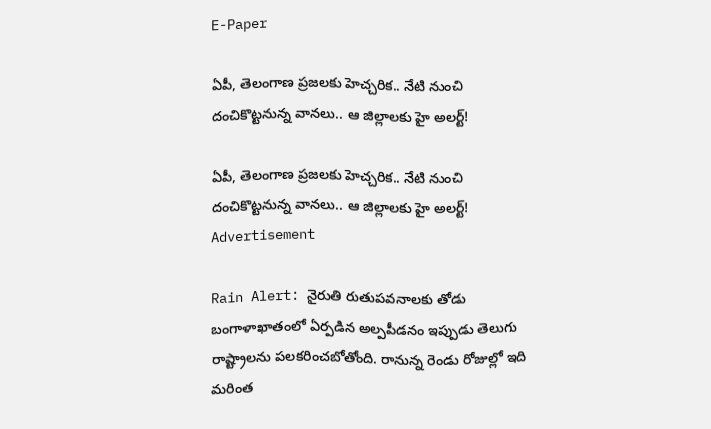E-Paper

ఏపీ, తెలంగాణ ప్రజలకు హెచ్చరిక.. నేటి నుంచి దంచికొట్టనున్న వానలు.. ఆ జిల్లాలకు హై అలర్ట్!

ఏపీ, తెలంగాణ ప్రజలకు హెచ్చరిక.. నేటి నుంచి దంచికొట్టనున్న వానలు.. ఆ జిల్లాలకు హై అలర్ట్!
Advertisement

Rain Alert: నైరుతి రుతుపవనాలకు తోడు బంగాళాఖాతంలో ఏర్పడిన అల్పపీడనం ఇప్పుడు తెలుగు రాష్ట్రాలను పలకరించబోతోంది. రానున్న రెండు రోజుల్లో ఇది మరింత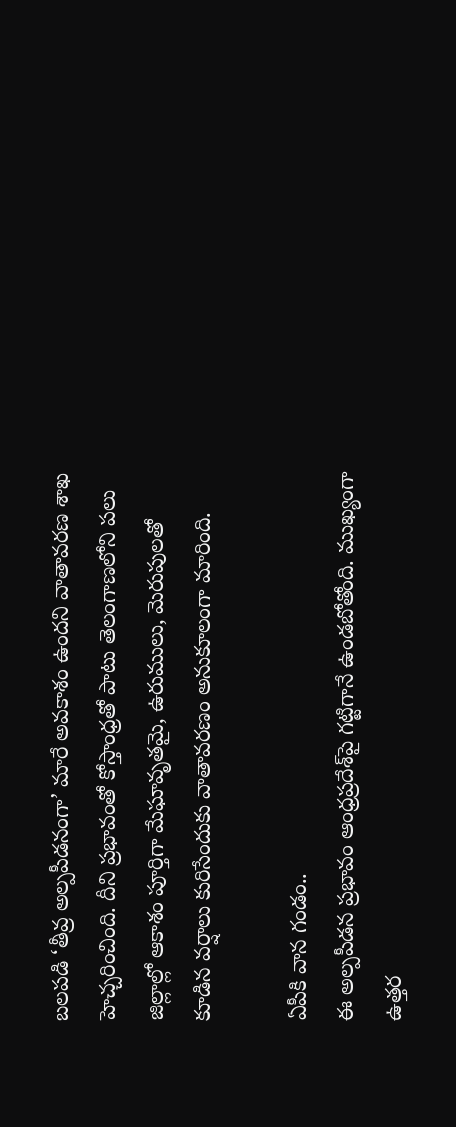బలపడి ‘తీవ్ర అల్పపీడనంగా’ మారే అవకాశం ఉందని వాతావరణ శాఖ హెచ్చరించింది. దీని ప్రభావంతో కోస్తాంధ్రతో పాటు తెలంగాణలోని పలు జిల్లాల్లో ఆకాశం పూర్తిగా మేఘావృతమై, ఉరుములు, మెరుపులతో కూడిన వర్షాలు కురిసేందుకు వాతావరణం అనుకూలంగా మారింది.

ఏపీకి వాన గండం..
ఈ అల్పపీడన ప్రభావం ఆంధ్రప్రదేశ్‌పై గట్టిగానే ఉండబోతోంది. ముఖ్యంగా ఉత్తర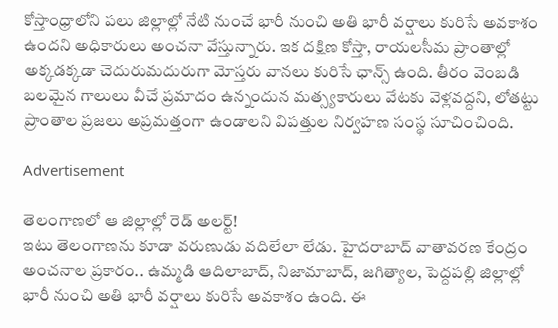కోస్తాంధ్రాలోని పలు జిల్లాల్లో నేటి నుంచే భారీ నుంచి అతి భారీ వర్షాలు కురిసే అవకాశం ఉందని అధికారులు అంచనా వేస్తున్నారు. ఇక దక్షిణ కోస్తా, రాయలసీమ ప్రాంతాల్లో అక్కడక్కడా చెదురుమదురుగా మోస్తరు వానలు కురిసే ఛాన్స్ ఉంది. తీరం వెంబడి బలమైన గాలులు వీచే ప్రమాదం ఉన్నందున మత్స్యకారులు వేటకు వెళ్లవద్దని, లోతట్టు ప్రాంతాల ప్రజలు అప్రమత్తంగా ఉండాలని విపత్తుల నిర్వహణ సంస్థ సూచించింది.

Advertisement

తెలంగాణలో ఆ జిల్లాల్లో రెడ్ అలర్ట్!
ఇటు తెలంగాణను కూడా వరుణుడు వదిలేలా లేడు. హైదరాబాద్ వాతావరణ కేంద్రం అంచనాల ప్రకారం.. ఉమ్మడి ఆదిలాబాద్, నిజామాబాద్, జగిత్యాల, పెద్దపల్లి జిల్లాల్లో భారీ నుంచి అతి భారీ వర్షాలు కురిసే అవకాశం ఉంది. ఈ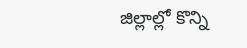జిల్లాల్లో కొన్ని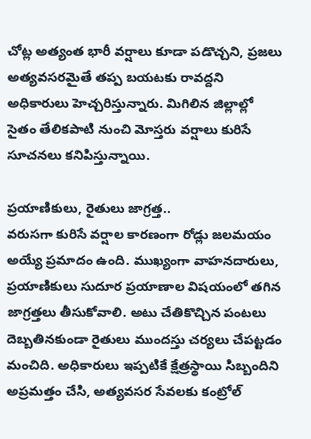చోట్ల అత్యంత భారీ వర్షాలు కూడా పడొచ్చని, ప్రజలు అత్యవసరమైతే తప్ప బయటకు రావద్దని అధికారులు హెచ్చరిస్తున్నారు. మిగిలిన జిల్లాల్లో సైతం తేలికపాటి నుంచి మోస్తరు వర్షాలు కురిసే సూచనలు కనిపిస్తున్నాయి.

ప్రయాణికులు, రైతులు జాగ్రత్త..
వరుసగా కురిసే వర్షాల కారణంగా రోడ్లు జలమయం అయ్యే ప్రమాదం ఉంది. ముఖ్యంగా వాహనదారులు, ప్రయాణికులు సుదూర ప్రయాణాల విషయంలో తగిన జాగ్రత్తలు తీసుకోవాలి. అటు చేతికొచ్చిన పంటలు దెబ్బతినకుండా రైతులు ముందస్తు చర్యలు చేపట్టడం మంచిది. అధికారులు ఇప్పటికే క్షేత్రస్థాయి సిబ్బందిని అప్రమత్తం చేసి, అత్యవసర సేవలకు కంట్రోల్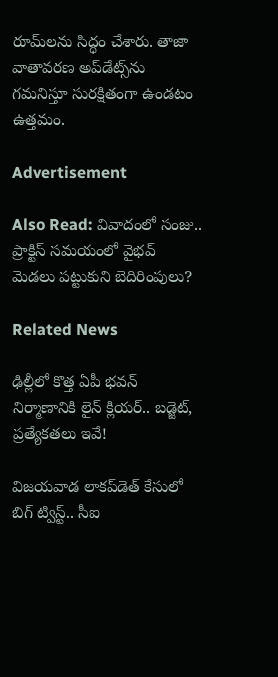రూమ్‌లను సిద్ధం చేశారు. తాజా వాతావరణ అప్‌డేట్స్‌ను గమనిస్తూ సురక్షితంగా ఉండటం ఉత్తమం.

Advertisement

Also Read: వివాదంలో సంజు.. ప్రాక్టిస్ సమయంలో వైభవ్ మెడలు పట్టుకుని బెదిరింపులు?

Related News

ఢిల్లీలో కొత్త ఏపీ భవన్‌ నిర్మాణానికి లైన్ క్లియర్.. బడ్జెట్, ప్రత్యేకతలు ఇవే!

విజయవాడ లాకప్‌డెత్ కేసులో బిగ్‌ ట్విస్ట్‌.. సీఐ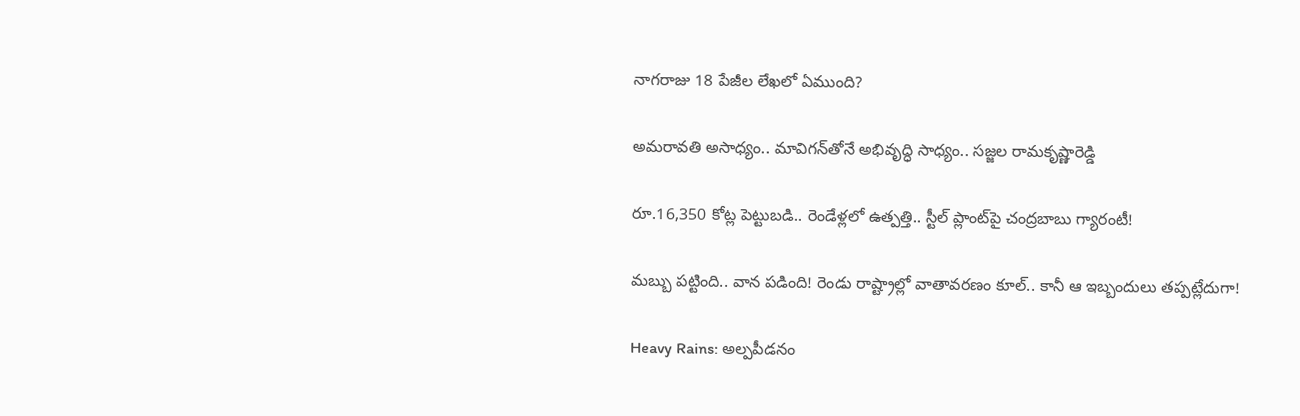నాగరాజు 18 పేజీల లేఖలో ఏముంది?

అమరావతి అసాధ్యం.. మావిగన్‌తోనే అభివృద్ధి సాధ్యం.. సజ్జల రామకృష్ణారెడ్డి

రూ.16,350 కోట్ల పెట్టుబడి.. రెండేళ్లలో ఉత్పత్తి.. స్టీల్ ప్లాంట్‌పై చంద్రబాబు గ్యారంటీ!

మబ్బు పట్టింది.. వాన పడింది! రెండు రాష్ట్రాల్లో వాతావరణం కూల్.. కానీ ఆ ఇబ్బందులు తప్పట్లేదుగా!

Heavy Rains: అల్పపీడనం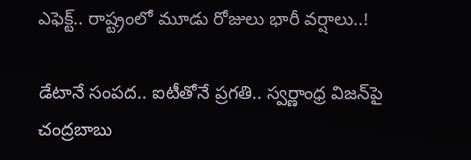ఎఫెక్ట్.. రాష్ట్రంలో మూడు రోజులు భారీ వర్షాలు..!

డేటానే సంపద.. ఐటీతోనే ప్రగతి.. స్వర్ణాంధ్ర విజన్‌పై చంద్రబాబు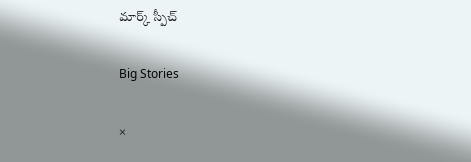మార్క్ స్పీచ్

Big Stories

×